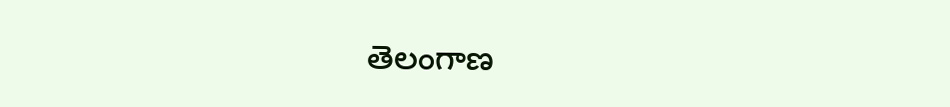తెలంగాణ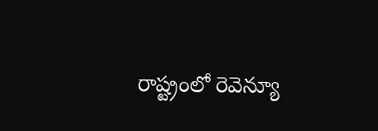రాష్ట్రంలో రెవెన్యూ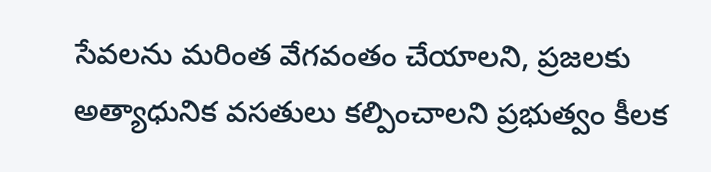సేవలను మరింత వేగవంతం చేయాలని, ప్రజలకు అత్యాధునిక వసతులు కల్పించాలని ప్రభుత్వం కీలక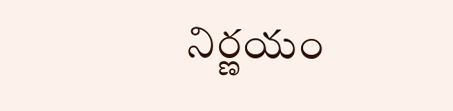నిర్ణయం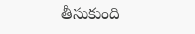తీసుకుంది